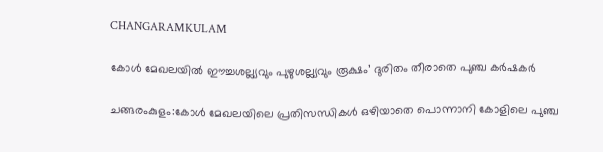CHANGARAMKULAM

കോള്‍ മേഖലയില്‍ ഈച്ചശല്ല്യവും പുഴുശല്ല്യവും രൂക്ഷം’ ദുരിതം തീരാതെ പുഞ്ച കര്‍ഷകര്‍

ചങ്ങരംകുളം:കോള്‍ മേഖലയിലെ പ്രതിസന്ധികള്‍ ഒഴിയാതെ പൊന്നാനി കോളിലെ പുഞ്ച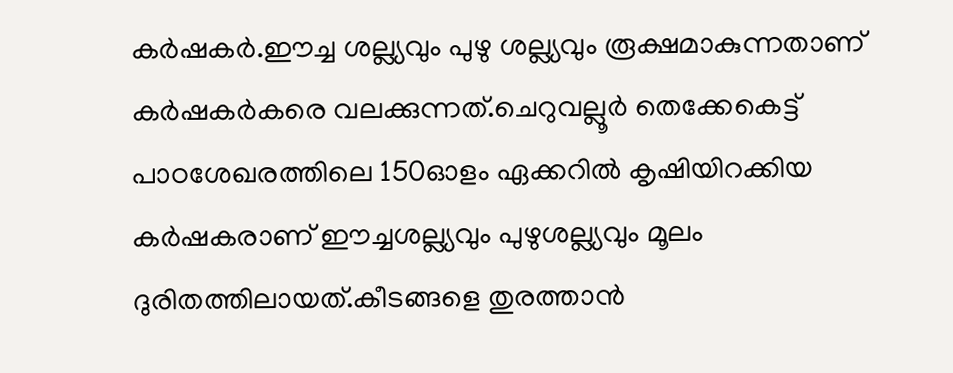കര്‍ഷകര്‍.ഈച്ച ശല്ല്യവും പുഴു ശല്ല്യവും രൂക്ഷമാകുന്നതാണ് കര്‍ഷകര്‍കരെ വലക്കുന്നത്.ചെറുവല്ലൂര്‍ തെക്കേകെട്ട് പാഠശേഖരത്തിലെ 150ഓളം ഏക്കറില്‍ കൃഷിയിറക്കിയ കര്‍ഷകരാണ് ഈച്ചശല്ല്യവും പുഴുശല്ല്യവും മൂലം ദുരിതത്തിലായത്.കീടങ്ങളെ തുരത്താന്‍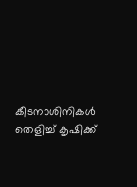കീടനാശിനികള്‍ തെളിച്ച് കൃഷിക്ക്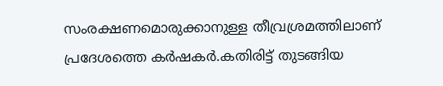സംരക്ഷണമൊരുക്കാനുള്ള തീവ്രശ്രമത്തിലാണ് പ്രദേശത്തെ കര്‍ഷകര്‍.കതിരിട്ട് തുടങ്ങിയ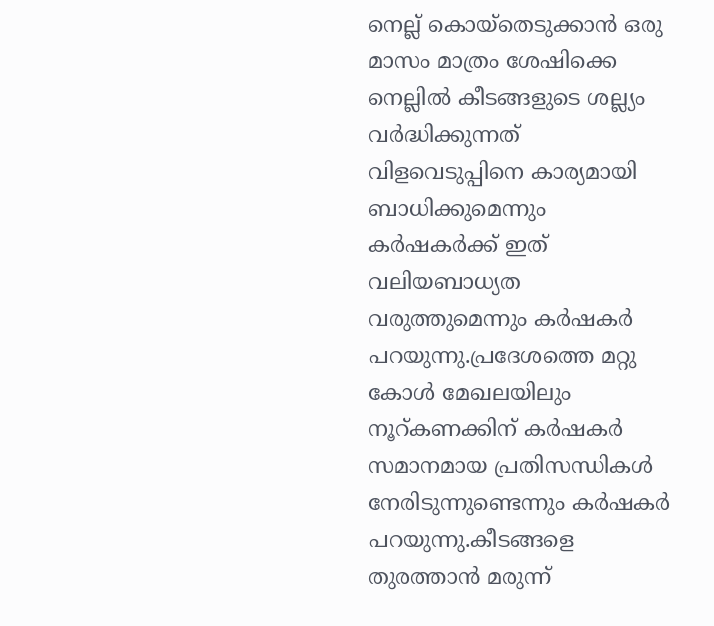നെല്ല് കൊയ്തെടുക്കാന്‍ ഒരു മാസം മാത്രം ശേഷിക്കെ നെല്ലില്‍ കീടങ്ങളുടെ ശല്ല്യം വര്‍ദ്ധിക്കുന്നത് വിളവെടുപ്പിനെ കാര്യമായി ബാധിക്കുമെന്നും കര്‍ഷകര്‍ക്ക് ഇത് വലിയബാധ്യത വരുത്തുമെന്നും കര്‍ഷകര്‍ പറയുന്നു.പ്രദേശത്തെ മറ്റു കോള്‍ മേഖലയിലും നൂറ്കണക്കിന് കര്‍ഷകര്‍ സമാനമായ പ്രതിസന്ധികള്‍ നേരിടുന്നുണ്ടെന്നും കര്‍ഷകര്‍ പറയുന്നു.കീടങ്ങളെ തുരത്താന്‍ മരുന്ന്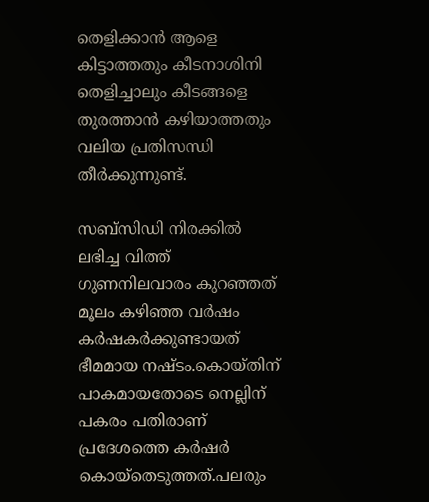തെളിക്കാന്‍ ആളെ കിട്ടാത്തതും കീടനാശിനി തെളിച്ചാലും കീടങ്ങളെ തുരത്താന്‍ കഴിയാത്തതും വലിയ പ്രതിസന്ധി തീര്‍ക്കുന്നുണ്ട്.

സബ്സിഡി നിരക്കില്‍ ലഭിച്ച വിത്ത് ഗുണനിലവാരം കുറഞ്ഞത് മൂലം കഴിഞ്ഞ വര്‍ഷം കര്‍ഷകര്‍ക്കുണ്ടായത് ഭീമമായ നഷ്ടം.കൊയ്തിന് പാകമായതോടെ നെല്ലിന് പകരം പതിരാണ് പ്രദേശത്തെ കര്‍ഷര്‍ കൊയ്തെടുത്തത്.പലരും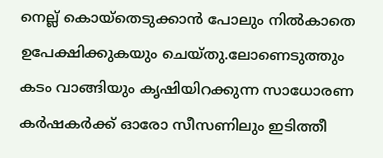നെല്ല് കൊയ്തെടുക്കാന്‍ പോലും നില്‍കാതെ ഉപേക്ഷിക്കുകയും ചെയ്തു.ലോണെടുത്തും കടം വാങ്ങിയും കൃഷിയിറക്കുന്ന സാധോരണ കര്‍ഷകര്‍ക്ക് ഓരോ സീസണിലും ഇടിത്തീ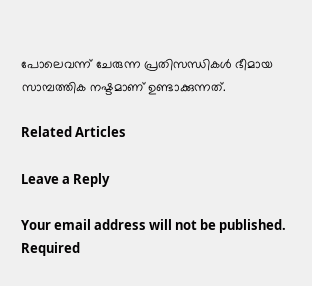പോലെവന്ന് ചേരുന്ന പ്രതിസന്ധികള്‍ ഭീമായ സാമ്പത്തിക നഷ്ടമാണ് ഉണ്ടാക്കുന്നത്.

Related Articles

Leave a Reply

Your email address will not be published. Required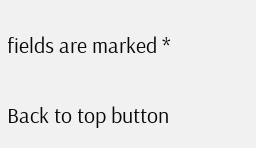fields are marked *

Back to top button